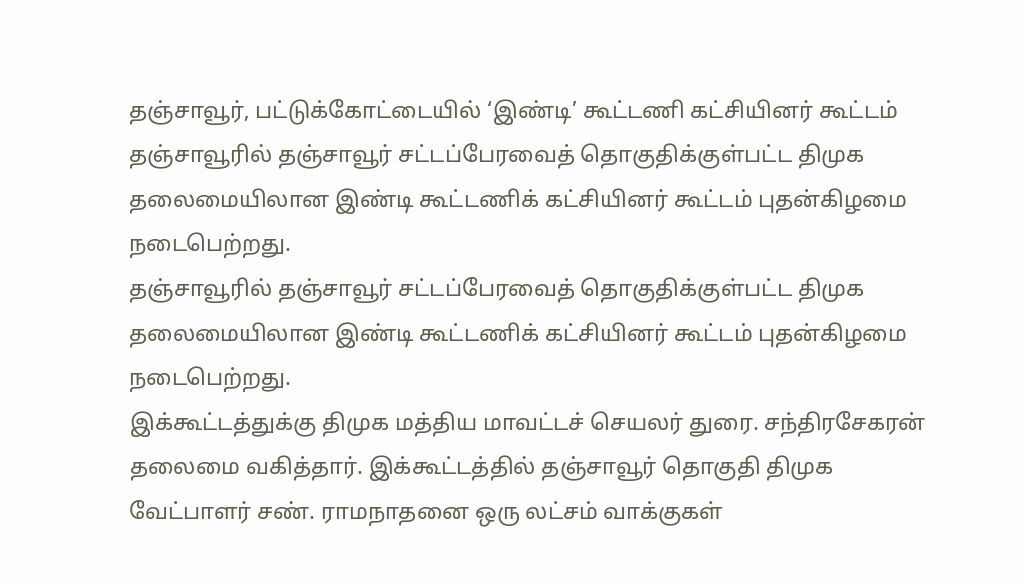தஞ்சாவூர், பட்டுக்கோட்டையில் ‘இண்டி’ கூட்டணி கட்சியினர் கூட்டம்
தஞ்சாவூரில் தஞ்சாவூர் சட்டப்பேரவைத் தொகுதிக்குள்பட்ட திமுக தலைமையிலான இண்டி கூட்டணிக் கட்சியினர் கூட்டம் புதன்கிழமை நடைபெற்றது.
தஞ்சாவூரில் தஞ்சாவூர் சட்டப்பேரவைத் தொகுதிக்குள்பட்ட திமுக தலைமையிலான இண்டி கூட்டணிக் கட்சியினர் கூட்டம் புதன்கிழமை நடைபெற்றது.
இக்கூட்டத்துக்கு திமுக மத்திய மாவட்டச் செயலர் துரை. சந்திரசேகரன் தலைமை வகித்தார். இக்கூட்டத்தில் தஞ்சாவூர் தொகுதி திமுக வேட்பாளர் சண். ராமநாதனை ஒரு லட்சம் வாக்குகள்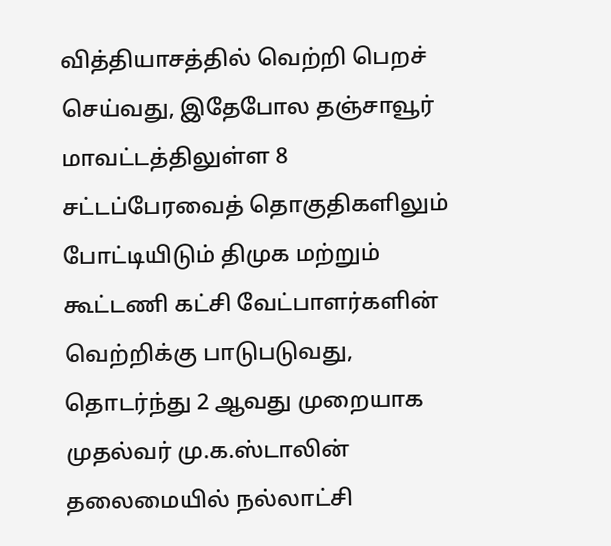வித்தியாசத்தில் வெற்றி பெறச் செய்வது, இதேபோல தஞ்சாவூர் மாவட்டத்திலுள்ள 8 சட்டப்பேரவைத் தொகுதிகளிலும் போட்டியிடும் திமுக மற்றும் கூட்டணி கட்சி வேட்பாளர்களின் வெற்றிக்கு பாடுபடுவது, தொடர்ந்து 2 ஆவது முறையாக முதல்வர் மு.க.ஸ்டாலின் தலைமையில் நல்லாட்சி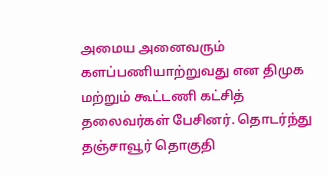அமைய அனைவரும் களப்பணியாற்றுவது என திமுக மற்றும் கூட்டணி கட்சித் தலைவர்கள் பேசினர். தொடர்ந்து தஞ்சாவூர் தொகுதி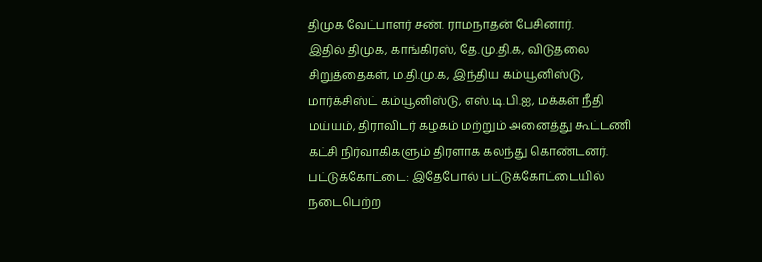திமுக வேட்பாளர் சண். ராமநாதன் பேசினார்.
இதில் திமுக, காங்கிரஸ், தே.மு.தி.க, விடுதலை சிறுத்தைகள், ம.தி.மு.க, இந்திய கம்யூனிஸ்டு, மார்க்சிஸ்ட் கம்யூனிஸ்டு, எஸ்.டி.பி.ஐ, மக்கள் நீதி மய்யம், திராவிடர் கழகம் மற்றும் அனைத்து கூட்டணி கட்சி நிர்வாகிகளும் திரளாக கலந்து கொண்டனர்.
பட்டுக்கோட்டை: இதேபோல் பட்டுக்கோட்டையில் நடைபெற்ற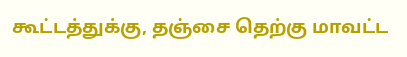கூட்டத்துக்கு, தஞ்சை தெற்கு மாவட்ட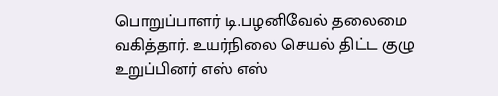பொறுப்பாளர் டி.பழனிவேல் தலைமை வகித்தார். உயர்நிலை செயல் திட்ட குழு உறுப்பினர் எஸ் எஸ்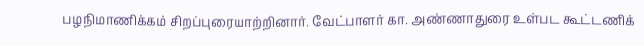பழநிமாணிக்கம் சிறப்புரையாற்றினார். வேட்பாளர் கா. அண்ணாதுரை உள்பட கூட்டணிக்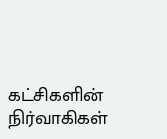கட்சிகளின் நிர்வாகிகள்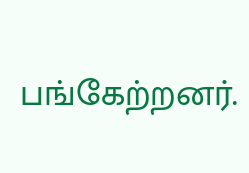பங்கேற்றனர்.